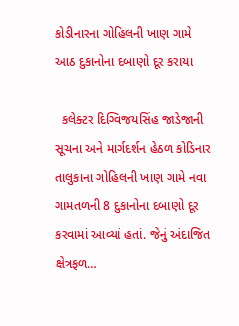કોડીનારના ગોહિલની ખાણ ગામે આઠ દુકાનોના દબાણો દૂર કરાયા

  કલેક્ટર દિગ્વિજયસિંહ જાડેજાની સૂચના અને માર્ગદર્શન હેઠળ કોડિનાર તાલુકાના ગોહિલની ખાણ ગામે નવા ગામતળની 8 દુકાનોના દબાણો દૂર કરવામાં આવ્યાં હતાં. જેનું અંદાજિત ક્ષેત્રફળ…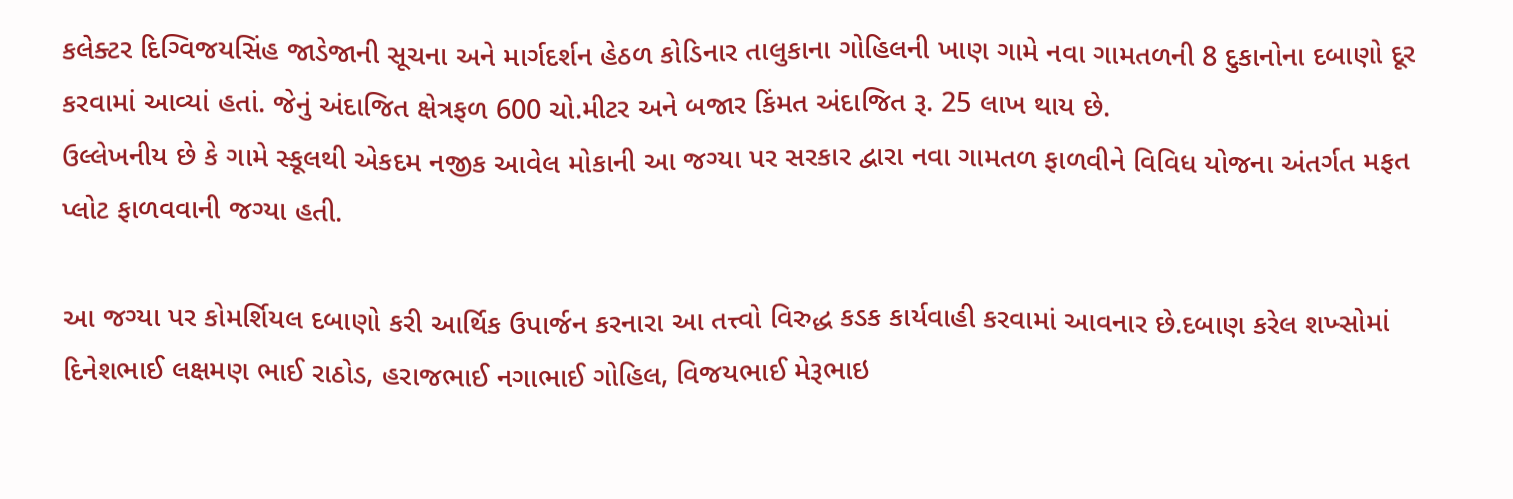કલેક્ટર દિગ્વિજયસિંહ જાડેજાની સૂચના અને માર્ગદર્શન હેઠળ કોડિનાર તાલુકાના ગોહિલની ખાણ ગામે નવા ગામતળની 8 દુકાનોના દબાણો દૂર કરવામાં આવ્યાં હતાં. જેનું અંદાજિત ક્ષેત્રફળ 600 ચો.મીટર અને બજાર કિંમત અંદાજિત રૂ. 25 લાખ થાય છે.
ઉલ્લેખનીય છે કે ગામે સ્કૂલથી એકદમ નજીક આવેલ મોકાની આ જગ્યા પર સરકાર દ્વારા નવા ગામતળ ફાળવીને વિવિધ યોજના અંતર્ગત મફત પ્લોટ ફાળવવાની જગ્યા હતી.

આ જગ્યા પર કોમર્શિયલ દબાણો કરી આર્થિક ઉપાર્જન કરનારા આ તત્ત્વો વિરુદ્ધ કડક કાર્યવાહી કરવામાં આવનાર છે.દબાણ કરેલ શખ્સોમાં દિનેશભાઈ લક્ષમણ ભાઈ રાઠોડ, હરાજભાઈ નગાભાઈ ગોહિલ, વિજયભાઈ મેરૂભાઇ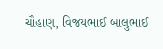ચૌહાણ, વિજયભાઈ બાલુભાઈ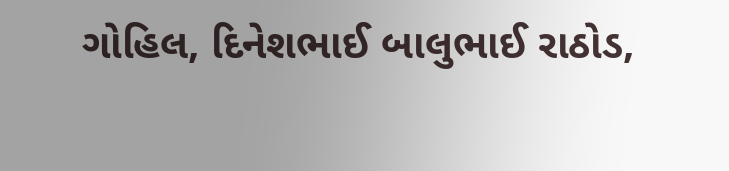ગોહિલ, દિનેશભાઈ બાલુભાઈ રાઠોડ,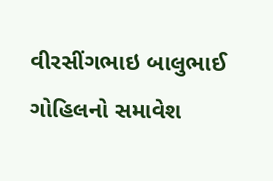વીરસીંગભાઇ બાલુભાઈ ગોહિલનો સમાવેશ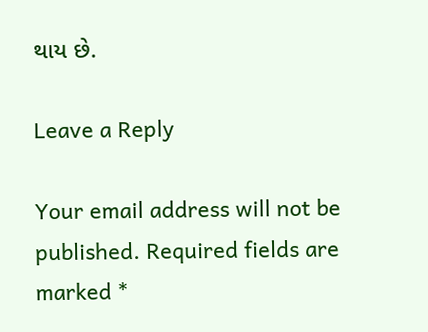થાય છે.

Leave a Reply

Your email address will not be published. Required fields are marked *